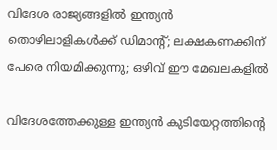വിദേശ രാജ്യങ്ങളിൽ ഇന്ത്യൻ തൊഴിലാളികൾക്ക് ഡിമാന്റ്; ലക്ഷകണക്കിന് പേരെ നിയമിക്കുന്നു; ഒഴിവ് ഈ മേഖലകളിൽ

വിദേശത്തേക്കുള്ള ഇന്ത്യൻ കുടിയേറ്റത്തിന്റെ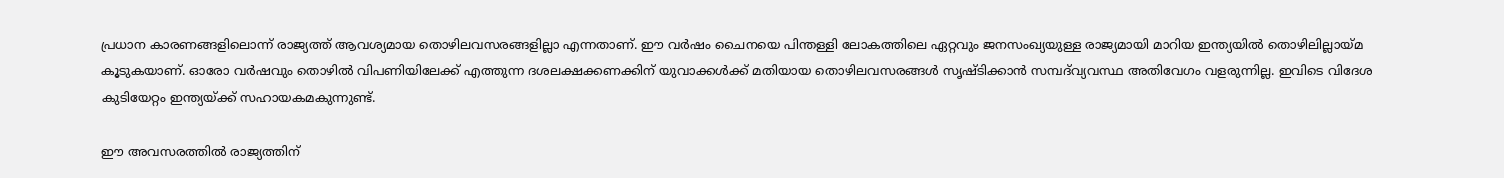പ്രധാന കാരണങ്ങളിലൊന്ന് രാജ്യത്ത് ആവശ്യമായ തൊഴിലവസരങ്ങളില്ലാ എന്നതാണ്. ഈ വർഷം ചൈനയെ പിന്തള്ളി ലോകത്തിലെ ഏറ്റവും ജനസംഖ്യയുള്ള രാജ്യമായി മാറിയ ഇന്ത്യയിൽ തൊഴിലില്ലായ്മ കൂടുകയാണ്. ഓരോ വർഷവും തൊഴിൽ വിപണിയിലേക്ക് എത്തുന്ന ദശലക്ഷക്കണക്കിന് യുവാക്കൾക്ക് മതിയായ തൊഴിലവസരങ്ങൾ സൃഷ്ടിക്കാൻ സമ്പദ്‌വ്യവസ്ഥ അതിവേഗം വളരുന്നില്ല. ഇവിടെ വിദേശ കുടിയേറ്റം ഇന്ത്യയ്ക്ക് സഹായകമകുന്നുണ്ട്.

ഈ അവസരത്തിൽ രാജ്യത്തിന്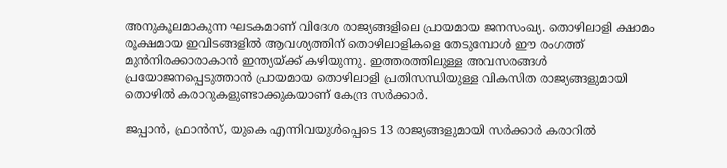അനുകൂലമാകുന്ന ഘടകമാണ് വിദേശ രാജ്യങ്ങളിലെ പ്രായമായ ജനസംഖ്യ. തൊഴിലാളി ക്ഷാമം രൂക്ഷമായ ഇവിടങ്ങളിൽ ആവശ്യത്തിന് തൊഴിലാളികളെ തേടുമ്പോൾ ഈ രംഗത്ത് മുൻനിരക്കാരാകാൻ ഇന്ത്യയ്ക്ക് കഴിയുന്നു. ഇത്തരത്തിലുള്ള അവസരങ്ങൾ പ്രയോജനപ്പെടുത്താൻ പ്രായമായ തൊഴിലാളി പ്രതിസന്ധിയുള്ള വികസിത രാജ്യങ്ങളുമായി തൊഴിൽ കരാറുകളുണ്ടാക്കുകയാണ് കേന്ദ്ര സർക്കാർ.

ജപ്പാൻ, ഫ്രാൻസ്, യുകെ എന്നിവയുൾപ്പെടെ 13 രാജ്യങ്ങളുമായി സർക്കാർ കരാറിൽ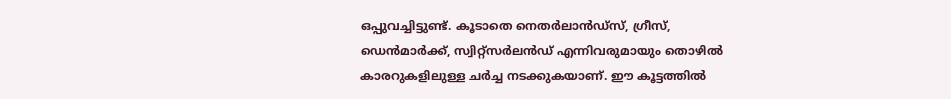ഒപ്പുവച്ചിട്ടുണ്ട്. കൂടാതെ നെതർലാൻഡ്‌സ്, ഗ്രീസ്, ഡെൻമാർക്ക്, സ്വിറ്റ്‌സർലൻഡ് എന്നിവരുമായും തൊഴിൽ കാരറുകളിലുള്ള ചർച്ച നടക്കുകയാണ്. ഈ കൂട്ടത്തിൽ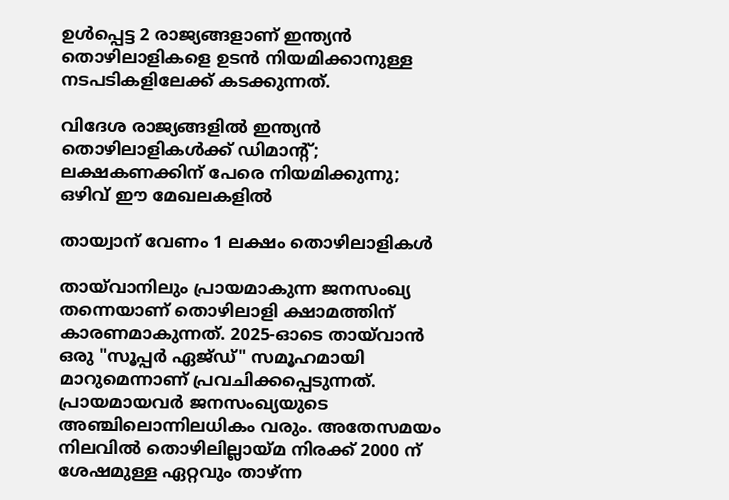ഉൾപ്പെട്ട 2 രാജ്യങ്ങളാണ് ഇന്ത്യൻ തൊഴിലാളികളെ ഉടൻ നിയമിക്കാനുള്ള നടപടികളിലേക്ക് കടക്കുന്നത്.

വിദേശ രാജ്യങ്ങളിൽ ഇന്ത്യൻ തൊഴിലാളികൾക്ക് ഡിമാന്റ്; ലക്ഷകണക്കിന് പേരെ നിയമിക്കുന്നു; ഒഴിവ് ഈ മേഖലകളിൽ

തായ്വാന് വേണം 1 ലക്ഷം തൊഴിലാളികൾ

തായ്‌വാനിലും പ്രായമാകുന്ന ജനസംഖ്യ തന്നെയാണ് തൊഴിലാളി ക്ഷാമത്തിന് കാരണമാകുന്നത്. 2025-ഓടെ തായ്‌വാൻ ഒരു "സൂപ്പർ ഏജ്ഡ്" സമൂഹമായി മാറുമെന്നാണ് പ്രവചിക്കപ്പെടുന്നത്. പ്രായമായവർ ജനസംഖ്യയുടെ അഞ്ചിലൊന്നിലധികം വരും. അതേസമയം നിലവിൽ തൊഴിലില്ലായ്മ നിരക്ക് 2000 ന് ശേഷമുള്ള ഏറ്റവും താഴ്ന്ന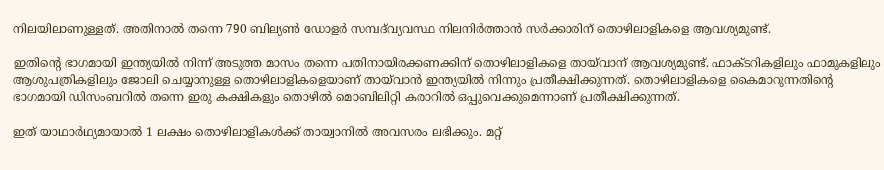നിലയിലാണുള്ളത്. അതിനാൽ തന്നെ 790 ബില്യൺ ഡോളർ സമ്പദ്‌വ്യവസ്ഥ നിലനിർത്താൻ സർക്കാരിന് തൊഴിലാളികളെ ആവശ്യമുണ്ട്.

ഇതിന്റെ ഭാഗമായി ഇന്ത്യയിൽ നിന്ന് അടുത്ത മാസം തന്നെ പതിനായിരക്കണക്കിന് തൊഴിലാളികളെ തായ്‍വാന് ആവശ്യമുണ്ട്. ഫാക്ടറികളിലും ഫാമുകളിലും ആശുപത്രികളിലും ജോലി ചെയ്യാനുള്ള തൊഴിലാളികളെയാണ് തായ്‌വാൻ ഇന്ത്യയിൽ നിന്നും പ്രതീക്ഷിക്കുന്നത്. തൊഴിലാളികളെ കൈമാറുന്നതിന്റെ ഭാഗമായി ഡിസംബറിൽ തന്നെ ഇരു കക്ഷികളും തൊഴിൽ മൊബിലിറ്റി കരാറിൽ ഒപ്പുവെക്കുമെന്നാണ് പ്രതീക്ഷിക്കുന്നത്.

ഇത് യാഥാർഥ്യമായാൽ 1 ലക്ഷം തൊഴിലാളികൾക്ക് തായ്വാനിൽ അവസരം ലഭിക്കും. മറ്റ്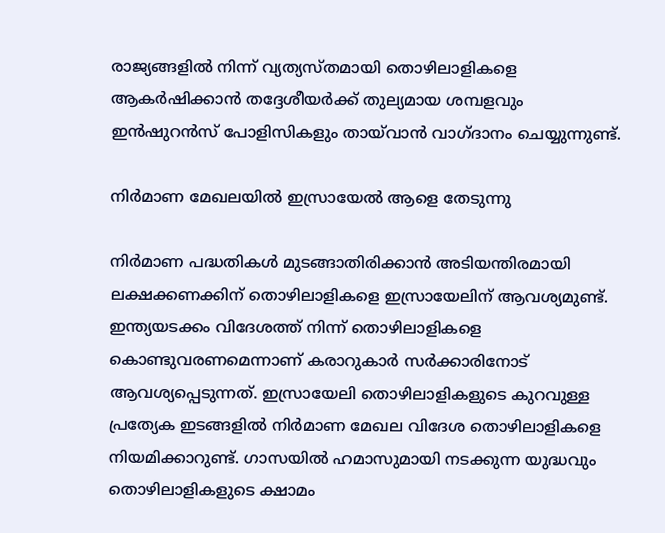രാജ്യങ്ങളിൽ നിന്ന് വ്യത്യസ്തമായി തൊഴിലാളികളെ ആകർഷിക്കാൻ തദ്ദേശീയർക്ക് തുല്യമായ ശമ്പളവും ഇൻഷുറൻസ് പോളിസികളും തായ്‌വാൻ വാഗ്ദാനം ചെയ്യുന്നുണ്ട്.

നിർമാണ മേഖലയിൽ ഇസ്രായേൽ ആളെ തേടുന്നു

നിർമാണ പദ്ധതികൾ മുടങ്ങാതിരിക്കാൻ അടിയന്തിരമായി ലക്ഷക്കണക്കിന് തൊഴിലാളികളെ ഇസ്രായേലിന് ആവശ്യമുണ്ട്. ഇന്ത്യയടക്കം വിദേശത്ത് നിന്ന് തൊഴിലാളികളെ കൊണ്ടുവരണമെന്നാണ് കരാറുകാർ സർക്കാരിനോട് ആവശ്യപ്പെടുന്നത്. ഇസ്രായേലി തൊഴിലാളികളുടെ കുറവുള്ള പ്രത്യേക ഇടങ്ങളിൽ നിർമാണ മേഖല വിദേശ തൊഴിലാളികളെ നിയമിക്കാറുണ്ട്. ഗാസയിൽ ഹമാസുമായി നടക്കുന്ന യുദ്ധവും തൊഴിലാളികളുടെ ക്ഷാമം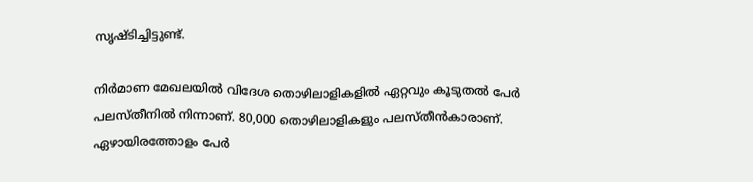സൃഷ്ടിച്ചിട്ടുണ്ട്.

നിർമാണ മേഖലയിൽ വിദേശ തൊഴിലാളികളിൽ ഏറ്റവും കൂടുതൽ പേർ പലസ്തീനിൽ നിന്നാണ്. 80,000 തൊഴിലാളികളും പലസ്തീൻകാരാണ്. ഏഴായിരത്തോളം പേർ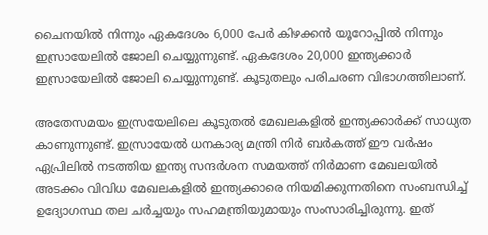ചൈനയിൽ നിന്നും ഏകദേശം 6,000 പേർ കിഴക്കൻ യൂറോപ്പിൽ നിന്നും ഇസ്രായേലിൽ ജോലി ചെയ്യുന്നുണ്ട്. ഏകദേശം 20,000 ഇന്ത്യക്കാർ ഇസ്രായേലിൽ ജോലി ചെയ്യുന്നുണ്ട്. കൂടുതലും പരിചരണ വിഭാഗത്തിലാണ്.

അതേസമയം ഇസ്രയേലിലെ കൂടുതൽ മേഖലകളിൽ ഇന്ത്യക്കാർക്ക് സാധ്യത കാണുന്നുണ്ട്. ഇസ്രായേൽ ധനകാര്യ മന്ത്രി നിർ ബർകത്ത് ഈ വർഷം ഏപ്രിലിൽ നടത്തിയ ഇന്ത്യ സന്ദർശന സമയത്ത് നിർമാണ മേഖലയിൽ അടക്കം വിവിധ മേഖലകളിൽ ഇന്ത്യക്കാരെ നിയമിക്കുന്നതിനെ സംബന്ധിച്ച് ഉദ്യോഗസ്ഥ തല ചർച്ചയും സഹമന്ത്രിയുമായും സംസാരിച്ചിരുന്നു. ഇത്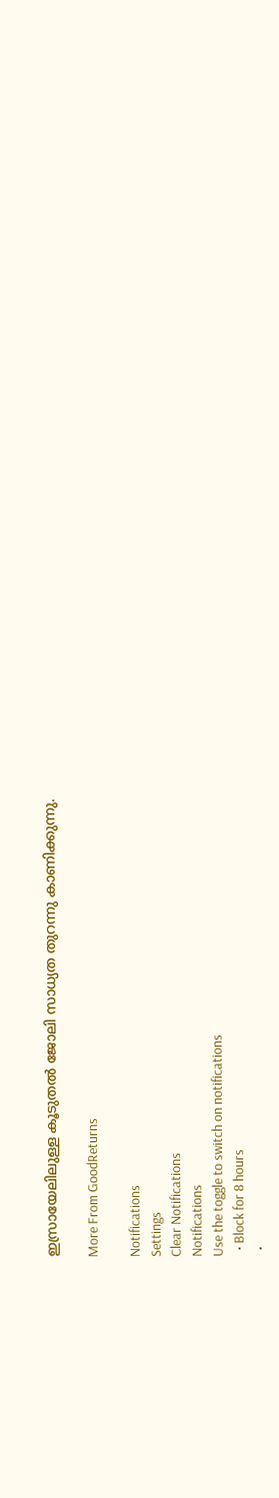ഇസ്രായേലിലുള്ള കൂടുതൽ ജോലി സാധ്യത തുറന്നു കാണിക്കുന്നു.

More From GoodReturns

Notifications
Settings
Clear Notifications
Notifications
Use the toggle to switch on notifications
  • Block for 8 hours
  •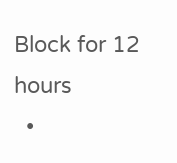Block for 12 hours
  •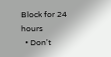Block for 24 hours
  • Don't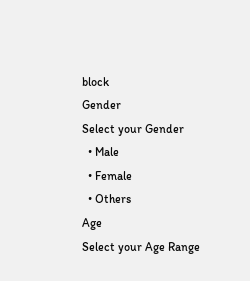block
Gender
Select your Gender
  • Male
  • Female
  • Others
Age
Select your Age Range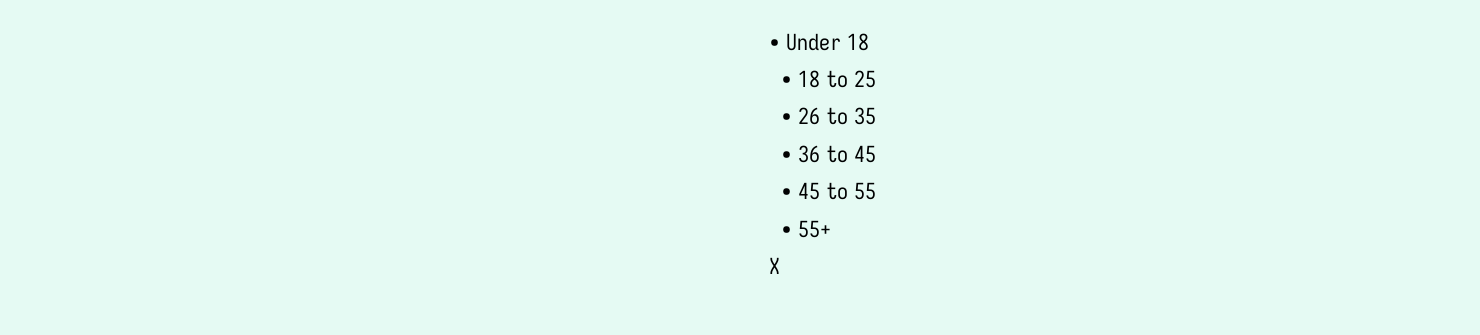• Under 18
  • 18 to 25
  • 26 to 35
  • 36 to 45
  • 45 to 55
  • 55+
X